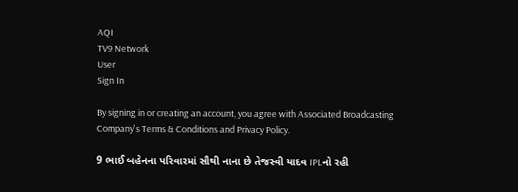AQI
TV9 Network
User
Sign In

By signing in or creating an account, you agree with Associated Broadcasting Company's Terms & Conditions and Privacy Policy.

9 ભાઈ બહેનના પરિવારમાં સૌથી નાના છે તેજસ્વી યાદવ IPLનો રહી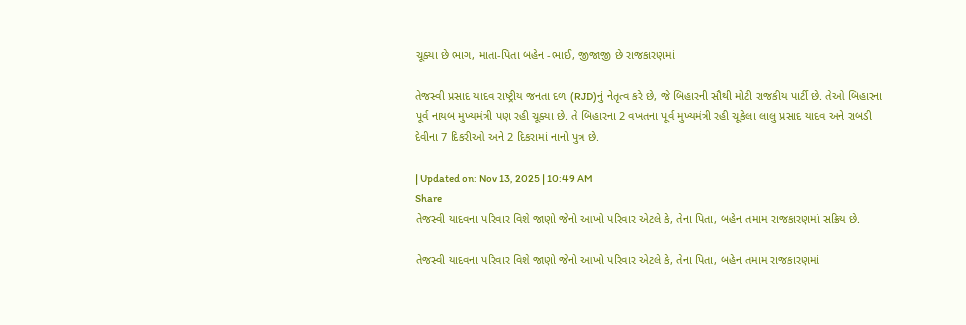ચૂક્યા છે ભાગ, માતા-પિતા બહેન -ભાઈ, જીજાજી છે રાજકારણમાં

તેજસ્વી પ્રસાદ યાદવ રાષ્ટ્રીય જનતા દળ (RJD)નું નેતૃત્વ કરે છે, જે બિહારની સૌથી મોટી રાજકીય પાર્ટી છે. તેઓ બિહારના પૂર્વ નાયબ મુખ્યમંત્રી પણ રહી ચૂક્યા છે. તે બિહારના 2 વખતના પૂર્વ મુખ્યમંત્રી રહી ચૂકેલા લાલુ પ્રસાદ યાદવ અને રાબડી દેવીના 7 દિકરીઓ અને 2 દિકરામાં નાનો પુત્ર છે.

| Updated on: Nov 13, 2025 | 10:49 AM
Share
તેજસ્વી યાદવના પરિવાર વિશે જાણો જેનો આખો પરિવાર એટલે કે, તેના પિતા, બહેન તમામ રાજકારણમાં સક્રિય છે.

તેજસ્વી યાદવના પરિવાર વિશે જાણો જેનો આખો પરિવાર એટલે કે, તેના પિતા, બહેન તમામ રાજકારણમાં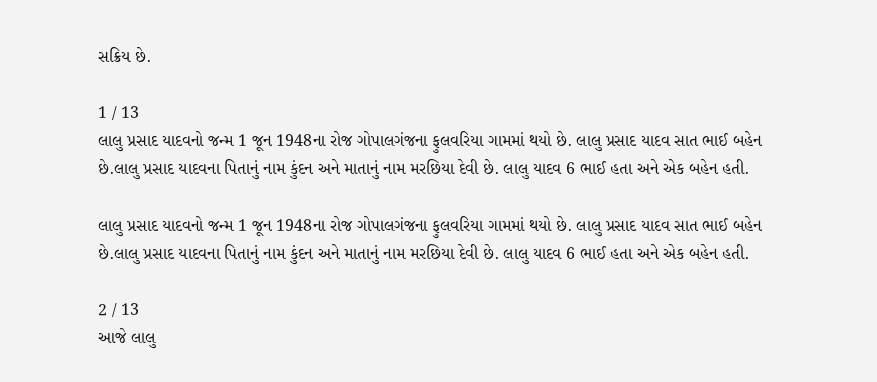સક્રિય છે.

1 / 13
લાલુ પ્રસાદ યાદવનો જન્મ 1 જૂન 1948ના રોજ ગોપાલગંજના ફુલવરિયા ગામમાં થયો છે. લાલુ પ્રસાદ યાદવ સાત ભાઈ બહેન છે.લાલુ પ્રસાદ યાદવના પિતાનું નામ કુંદન અને માતાનું નામ મરછિયા દેવી છે. લાલુ યાદવ 6 ભાઈ હતા અને એક બહેન હતી.

લાલુ પ્રસાદ યાદવનો જન્મ 1 જૂન 1948ના રોજ ગોપાલગંજના ફુલવરિયા ગામમાં થયો છે. લાલુ પ્રસાદ યાદવ સાત ભાઈ બહેન છે.લાલુ પ્રસાદ યાદવના પિતાનું નામ કુંદન અને માતાનું નામ મરછિયા દેવી છે. લાલુ યાદવ 6 ભાઈ હતા અને એક બહેન હતી.

2 / 13
આજે લાલુ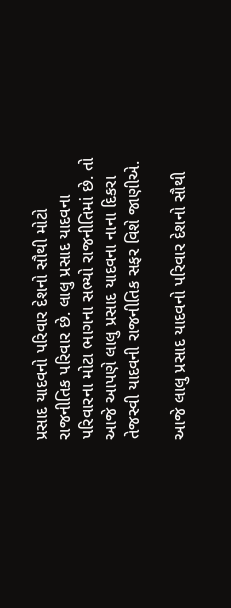પ્રસાદ યાદવનો પરિવાર દેશનો સૌથી મોટો રાજનીતિક પરિવાર છે. લાલુ પ્રસાદ યાદવના પરિવારના મોટા ભાગના સભ્યો રાજનીતિમાં છે. તો આજે આપણે લાલુ પ્રસાદ યાદવના નાના દિકરા તેજસ્વી યાદવની રાજનીતિક સફર વિશે જાણીએ.

આજે લાલુ પ્રસાદ યાદવનો પરિવાર દેશનો સૌથી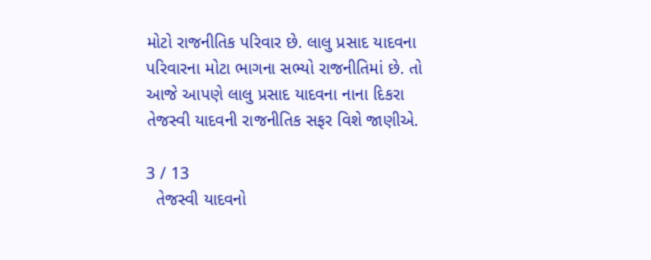મોટો રાજનીતિક પરિવાર છે. લાલુ પ્રસાદ યાદવના પરિવારના મોટા ભાગના સભ્યો રાજનીતિમાં છે. તો આજે આપણે લાલુ પ્રસાદ યાદવના નાના દિકરા તેજસ્વી યાદવની રાજનીતિક સફર વિશે જાણીએ.

3 / 13
  તેજસ્વી યાદવનો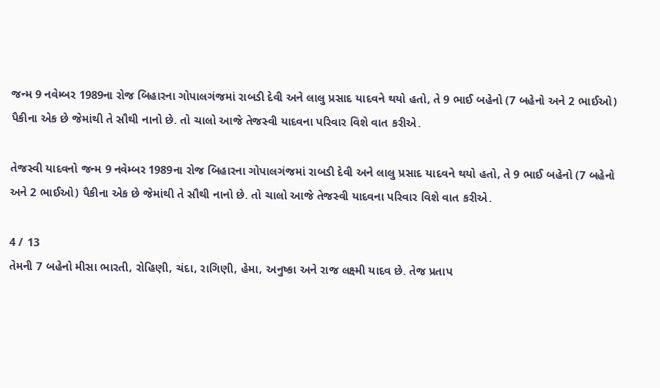જન્મ 9 નવેમ્બર 1989ના રોજ બિહારના ગોપાલગંજમાં રાબડી દેવી અને લાલુ પ્રસાદ યાદવને થયો હતો, તે 9 ભાઈ બહેનો (7 બહેનો અને 2 ભાઈઓ) પૈકીના એક છે જેમાંથી તે સૌથી નાનો છે. તો ચાલો આજે તેજસ્વી યાદવના પરિવાર વિશે વાત કરીએ.

તેજસ્વી યાદવનો જન્મ 9 નવેમ્બર 1989ના રોજ બિહારના ગોપાલગંજમાં રાબડી દેવી અને લાલુ પ્રસાદ યાદવને થયો હતો, તે 9 ભાઈ બહેનો (7 બહેનો અને 2 ભાઈઓ) પૈકીના એક છે જેમાંથી તે સૌથી નાનો છે. તો ચાલો આજે તેજસ્વી યાદવના પરિવાર વિશે વાત કરીએ.

4 / 13
તેમની 7 બહેનો મીસા ભારતી, રોહિણી, ચંદા, રાગિણી, હેમા, અનુષ્કા અને રાજ લક્ષ્મી યાદવ છે. તેજ પ્રતાપ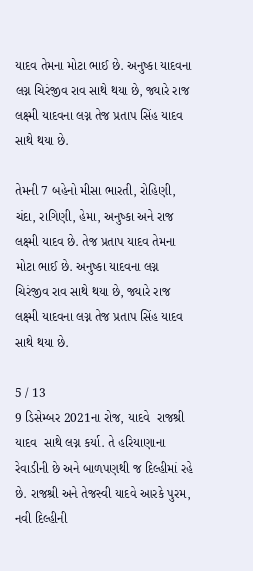યાદવ તેમના મોટા ભાઈ છે. અનુષ્કા યાદવના લગ્ન ચિરંજીવ રાવ સાથે થયા છે, જ્યારે રાજ લક્ષ્મી યાદવના લગ્ન તેજ પ્રતાપ સિંહ યાદવ સાથે થયા છે.

તેમની 7 બહેનો મીસા ભારતી, રોહિણી, ચંદા, રાગિણી, હેમા, અનુષ્કા અને રાજ લક્ષ્મી યાદવ છે. તેજ પ્રતાપ યાદવ તેમના મોટા ભાઈ છે. અનુષ્કા યાદવના લગ્ન ચિરંજીવ રાવ સાથે થયા છે, જ્યારે રાજ લક્ષ્મી યાદવના લગ્ન તેજ પ્રતાપ સિંહ યાદવ સાથે થયા છે.

5 / 13
9 ડિસેમ્બર 2021ના રોજ, યાદવે  રાજશ્રી યાદવ  સાથે લગ્ન કર્યા. તે હરિયાણાના રેવાડીની છે અને બાળપણથી જ દિલ્હીમાં રહે છે. રાજશ્રી અને તેજસ્વી યાદવે આરકે પુરમ, નવી દિલ્હીની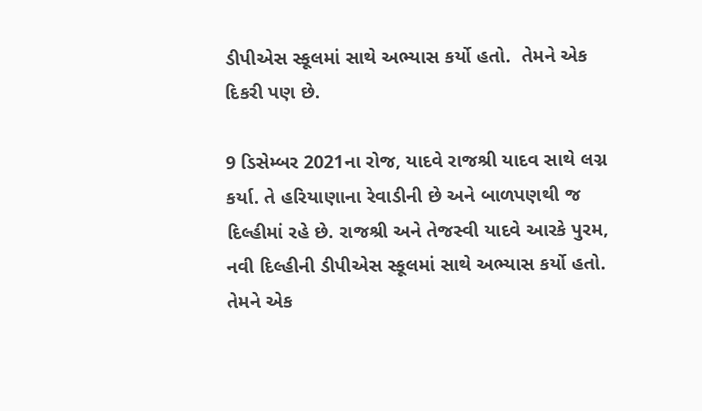ડીપીએસ સ્કૂલમાં સાથે અભ્યાસ કર્યો હતો.  તેમને એક દિકરી પણ છે.

9 ડિસેમ્બર 2021ના રોજ, યાદવે રાજશ્રી યાદવ સાથે લગ્ન કર્યા. તે હરિયાણાના રેવાડીની છે અને બાળપણથી જ દિલ્હીમાં રહે છે. રાજશ્રી અને તેજસ્વી યાદવે આરકે પુરમ, નવી દિલ્હીની ડીપીએસ સ્કૂલમાં સાથે અભ્યાસ કર્યો હતો. તેમને એક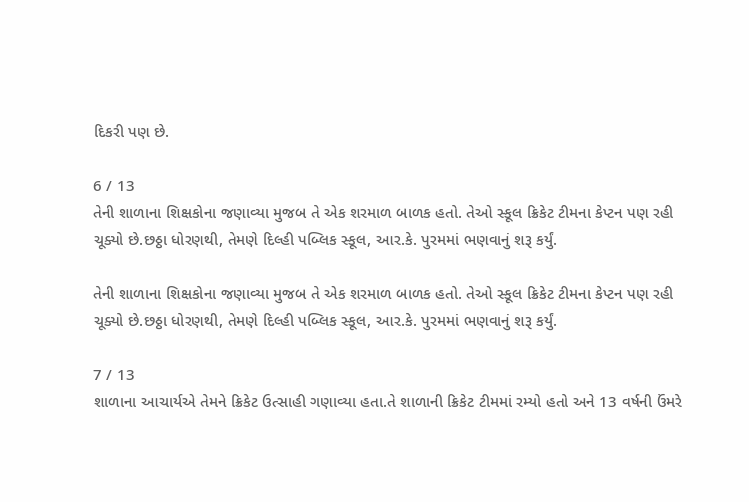દિકરી પણ છે.

6 / 13
તેની શાળાના શિક્ષકોના જણાવ્યા મુજબ તે એક શરમાળ બાળક હતો. તેઓ સ્કૂલ ક્રિકેટ ટીમના કેપ્ટન પણ રહી ચૂક્યો છે.છઠ્ઠા ધોરણથી, તેમણે દિલ્હી પબ્લિક સ્કૂલ, આર.કે. પુરમમાં ભણવાનું શરૂ કર્યું.

તેની શાળાના શિક્ષકોના જણાવ્યા મુજબ તે એક શરમાળ બાળક હતો. તેઓ સ્કૂલ ક્રિકેટ ટીમના કેપ્ટન પણ રહી ચૂક્યો છે.છઠ્ઠા ધોરણથી, તેમણે દિલ્હી પબ્લિક સ્કૂલ, આર.કે. પુરમમાં ભણવાનું શરૂ કર્યું.

7 / 13
શાળાના આચાર્યએ તેમને ક્રિકેટ ઉત્સાહી ગણાવ્યા હતા.તે શાળાની ક્રિકેટ ટીમમાં રમ્યો હતો અને 13 વર્ષની ઉંમરે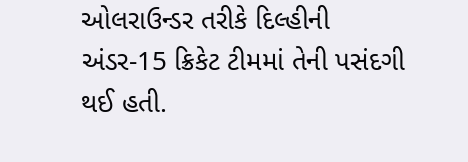ઓલરાઉન્ડર તરીકે દિલ્હીની અંડર-15 ક્રિકેટ ટીમમાં તેની પસંદગી થઈ હતી.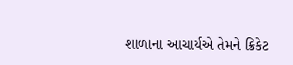શાળાના આચાર્યએ તેમને ક્રિકેટ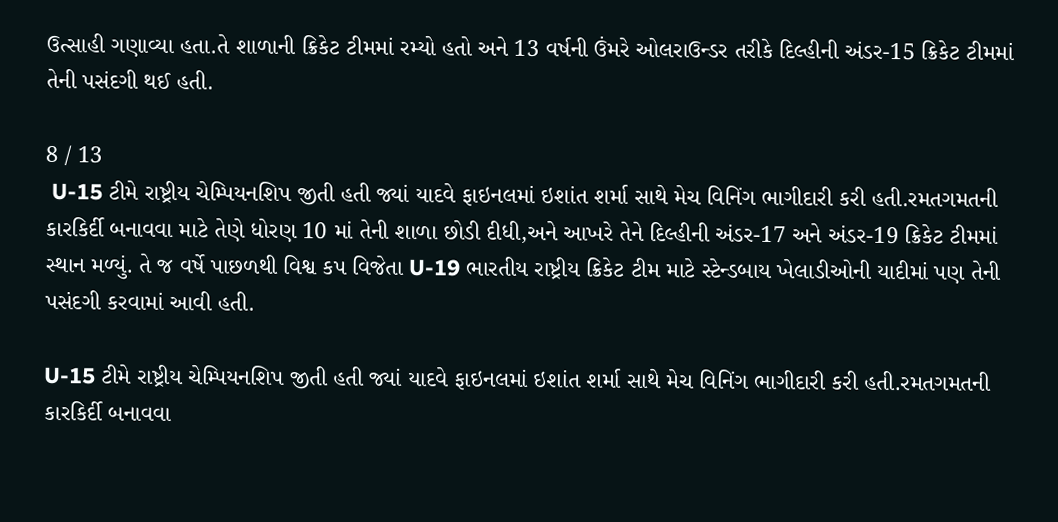ઉત્સાહી ગણાવ્યા હતા.તે શાળાની ક્રિકેટ ટીમમાં રમ્યો હતો અને 13 વર્ષની ઉંમરે ઓલરાઉન્ડર તરીકે દિલ્હીની અંડર-15 ક્રિકેટ ટીમમાં તેની પસંદગી થઈ હતી.

8 / 13
 U-15 ટીમે રાષ્ટ્રીય ચેમ્પિયનશિપ જીતી હતી જ્યાં યાદવે ફાઇનલમાં ઇશાંત શર્મા સાથે મેચ વિનિંગ ભાગીદારી કરી હતી.રમતગમતની કારકિર્દી બનાવવા માટે તેણે ધોરણ 10 માં તેની શાળા છોડી દીધી,અને આખરે તેને દિલ્હીની અંડર-17 અને અંડર-19 ક્રિકેટ ટીમમાં સ્થાન મળ્યું. તે જ વર્ષે પાછળથી વિશ્વ કપ વિજેતા U-19 ભારતીય રાષ્ટ્રીય ક્રિકેટ ટીમ માટે સ્ટેન્ડબાય ખેલાડીઓની યાદીમાં પણ તેની પસંદગી કરવામાં આવી હતી.

U-15 ટીમે રાષ્ટ્રીય ચેમ્પિયનશિપ જીતી હતી જ્યાં યાદવે ફાઇનલમાં ઇશાંત શર્મા સાથે મેચ વિનિંગ ભાગીદારી કરી હતી.રમતગમતની કારકિર્દી બનાવવા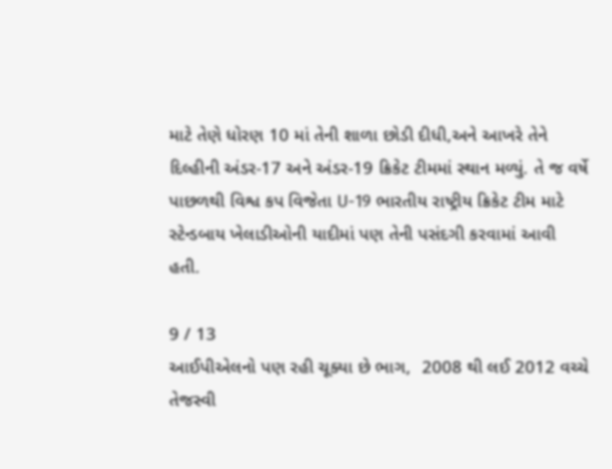માટે તેણે ધોરણ 10 માં તેની શાળા છોડી દીધી,અને આખરે તેને દિલ્હીની અંડર-17 અને અંડર-19 ક્રિકેટ ટીમમાં સ્થાન મળ્યું. તે જ વર્ષે પાછળથી વિશ્વ કપ વિજેતા U-19 ભારતીય રાષ્ટ્રીય ક્રિકેટ ટીમ માટે સ્ટેન્ડબાય ખેલાડીઓની યાદીમાં પણ તેની પસંદગી કરવામાં આવી હતી.

9 / 13
આઈપીએલનો પણ રહી ચૂક્યા છે ભાગ,  2008 થી લઈ 2012 વચ્ચે તેજસ્વી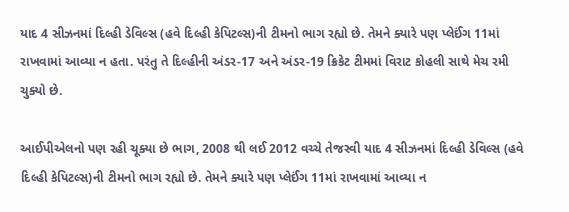યાદ 4 સીઝનમાં દિલ્હી ડેવિલ્સ (હવે દિલ્હી કેપિટલ્સ)ની ટીમનો ભાગ રહ્યો છે. તેમને ક્યારે પણ પ્લેઈંગ 11માં રાખવામાં આવ્યા ન હતા. પરંતુ તે દિલ્હીની અંડર-17 અને અંડર-19 ક્રિકેટ ટીમમાં વિરાટ કોહલી સાથે મેચ રમી ચુક્યો છે.

આઈપીએલનો પણ રહી ચૂક્યા છે ભાગ, 2008 થી લઈ 2012 વચ્ચે તેજસ્વી યાદ 4 સીઝનમાં દિલ્હી ડેવિલ્સ (હવે દિલ્હી કેપિટલ્સ)ની ટીમનો ભાગ રહ્યો છે. તેમને ક્યારે પણ પ્લેઈંગ 11માં રાખવામાં આવ્યા ન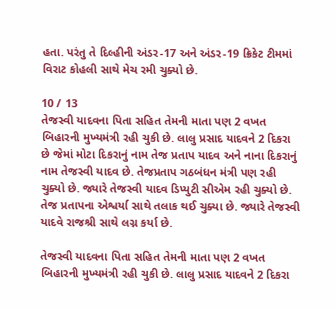હતા. પરંતુ તે દિલ્હીની અંડર-17 અને અંડર-19 ક્રિકેટ ટીમમાં વિરાટ કોહલી સાથે મેચ રમી ચુક્યો છે.

10 / 13
તેજસ્વી યાદવના પિતા સહિત તેમની માતા પણ 2 વખત બિહારની મુખ્યમંત્રી રહી ચુકી છે. લાલુ પ્રસાદ યાદવને 2 દિકરા છે જેમાં મોટા દિકરાનું નામ તેજ પ્રતાપ યાદવ અને નાના દિકરાનું નામ તેજસ્વી યાદવ છે. તેજપ્રતાપ ગઠબંધન મંત્રી પણ રહી ચુક્યો છે. જ્યારે તેજસ્વી યાદવ ડિપ્યુટી સીએમ રહી ચુક્યો છે. તેજ પ્રતાપના એશ્વર્યા સાથે તલાક થઈ ચુક્યા છે. જ્યારે તેજસ્વી યાદવે રાજશ્રી સાથે લગ્ન કર્યા છે.

તેજસ્વી યાદવના પિતા સહિત તેમની માતા પણ 2 વખત બિહારની મુખ્યમંત્રી રહી ચુકી છે. લાલુ પ્રસાદ યાદવને 2 દિકરા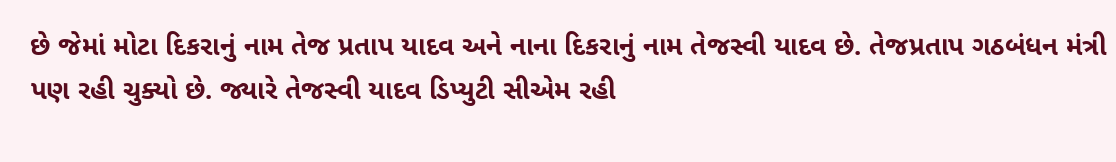છે જેમાં મોટા દિકરાનું નામ તેજ પ્રતાપ યાદવ અને નાના દિકરાનું નામ તેજસ્વી યાદવ છે. તેજપ્રતાપ ગઠબંધન મંત્રી પણ રહી ચુક્યો છે. જ્યારે તેજસ્વી યાદવ ડિપ્યુટી સીએમ રહી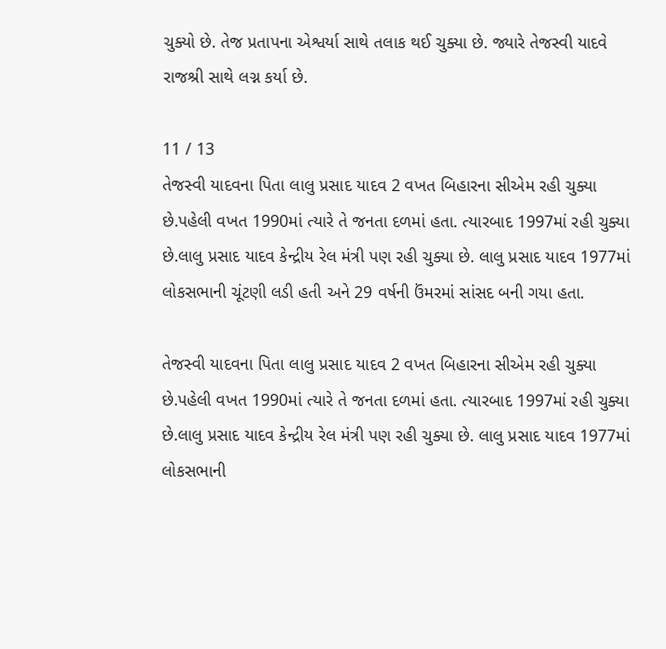ચુક્યો છે. તેજ પ્રતાપના એશ્વર્યા સાથે તલાક થઈ ચુક્યા છે. જ્યારે તેજસ્વી યાદવે રાજશ્રી સાથે લગ્ન કર્યા છે.

11 / 13
તેજસ્વી યાદવના પિતા લાલુ પ્રસાદ યાદવ 2 વખત બિહારના સીએમ રહી ચુક્યા છે.પહેલી વખત 1990માં ત્યારે તે જનતા દળમાં હતા. ત્યારબાદ 1997માં રહી ચુક્યા છે.લાલુ પ્રસાદ યાદવ કેન્દ્રીય રેલ મંત્રી પણ રહી ચુક્યા છે. લાલુ પ્રસાદ યાદવ 1977માં લોકસભાની ચૂંટણી લડી હતી અને 29 વર્ષની ઉંમરમાં સાંસદ બની ગયા હતા.

તેજસ્વી યાદવના પિતા લાલુ પ્રસાદ યાદવ 2 વખત બિહારના સીએમ રહી ચુક્યા છે.પહેલી વખત 1990માં ત્યારે તે જનતા દળમાં હતા. ત્યારબાદ 1997માં રહી ચુક્યા છે.લાલુ પ્રસાદ યાદવ કેન્દ્રીય રેલ મંત્રી પણ રહી ચુક્યા છે. લાલુ પ્રસાદ યાદવ 1977માં લોકસભાની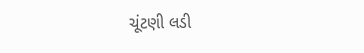ચૂંટણી લડી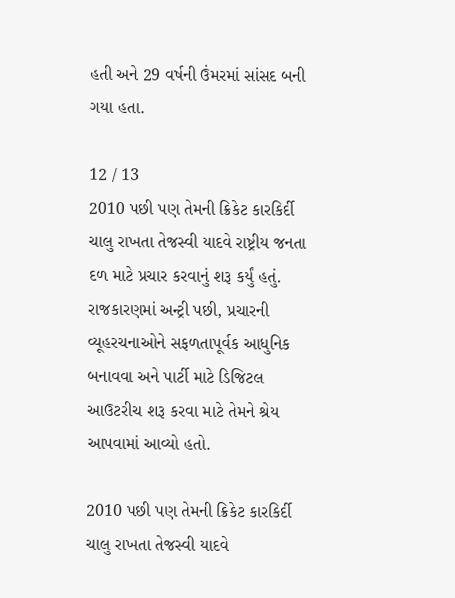હતી અને 29 વર્ષની ઉંમરમાં સાંસદ બની ગયા હતા.

12 / 13
2010 પછી પણ તેમની ક્રિકેટ કારકિર્દી ચાલુ રાખતા તેજસ્વી યાદવે રાષ્ટ્રીય જનતા દળ માટે પ્રચાર કરવાનું શરૂ કર્યું હતું. રાજકારણમાં અન્ટ્રી પછી, પ્રચારની વ્યૂહરચનાઓને સફળતાપૂર્વક આધુનિક બનાવવા અને પાર્ટી માટે ડિજિટલ આઉટરીચ શરૂ કરવા માટે તેમને શ્રેય આપવામાં આવ્યો હતો.

2010 પછી પણ તેમની ક્રિકેટ કારકિર્દી ચાલુ રાખતા તેજસ્વી યાદવે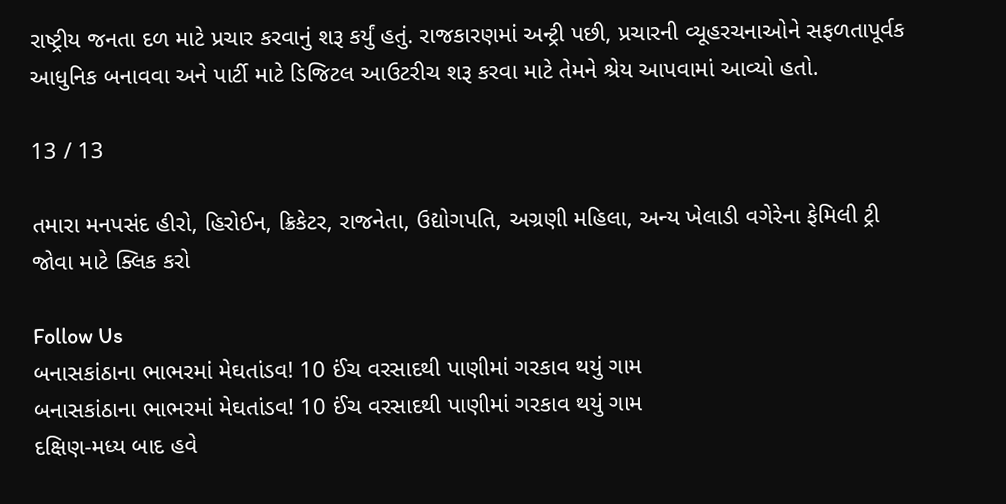રાષ્ટ્રીય જનતા દળ માટે પ્રચાર કરવાનું શરૂ કર્યું હતું. રાજકારણમાં અન્ટ્રી પછી, પ્રચારની વ્યૂહરચનાઓને સફળતાપૂર્વક આધુનિક બનાવવા અને પાર્ટી માટે ડિજિટલ આઉટરીચ શરૂ કરવા માટે તેમને શ્રેય આપવામાં આવ્યો હતો.

13 / 13

તમારા મનપસંદ હીરો, હિરોઈન, ક્રિકેટર, રાજનેતા, ઉદ્યોગપતિ, અગ્રણી મહિલા, અન્ય ખેલાડી વગેરેના ફેમિલી ટ્રી જોવા માટે ક્લિક કરો

Follow Us
બનાસકાંઠાના ભાભરમાં મેઘતાંડવ! 10 ઈંચ વરસાદથી પાણીમાં ગરકાવ થયું ગામ
બનાસકાંઠાના ભાભરમાં મેઘતાંડવ! 10 ઈંચ વરસાદથી પાણીમાં ગરકાવ થયું ગામ
દક્ષિણ-મધ્ય બાદ હવે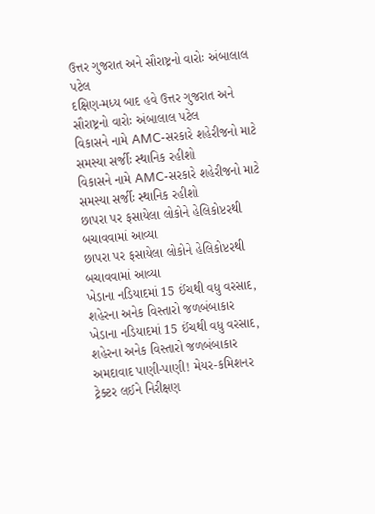ઉત્તર ગુજરાત અને સૌરાષ્ટ્રનો વારોઃ અંબાલાલ પટેલ
દક્ષિણ-મધ્ય બાદ હવે ઉત્તર ગુજરાત અને સૌરાષ્ટ્રનો વારોઃ અંબાલાલ પટેલ
વિકાસને નામે AMC-સરકારે શહેરીજનો માટે સમસ્યા સર્જીઃ સ્થાનિક રહીશો
વિકાસને નામે AMC-સરકારે શહેરીજનો માટે સમસ્યા સર્જીઃ સ્થાનિક રહીશો
છાપરા પર ફસાયેલા લોકોને હેલિકોપ્ટરથી બચાવવામાં આવ્યા
છાપરા પર ફસાયેલા લોકોને હેલિકોપ્ટરથી બચાવવામાં આવ્યા
ખેડાના નડિયાદમાં 15 ઈંચથી વધુ વરસાદ, શહેરના અનેક વિસ્તારો જળબંબાકાર
ખેડાના નડિયાદમાં 15 ઈંચથી વધુ વરસાદ, શહેરના અનેક વિસ્તારો જળબંબાકાર
અમદાવાદ પાણી-પાણી! મેયર-કમિશનર ટ્રેક્ટર લઈને નિરીક્ષણ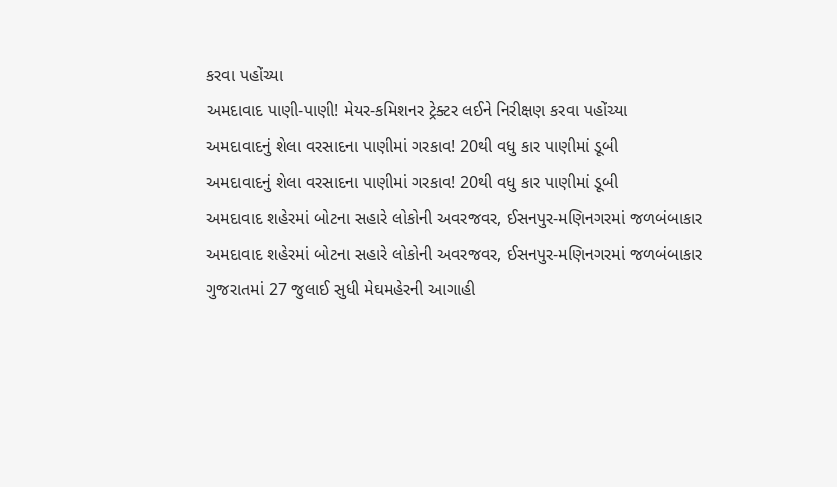કરવા પહોંચ્યા
અમદાવાદ પાણી-પાણી! મેયર-કમિશનર ટ્રેક્ટર લઈને નિરીક્ષણ કરવા પહોંચ્યા
અમદાવાદનું શેલા વરસાદના પાણીમાં ગરકાવ! 20થી વધુ કાર પાણીમાં ડૂબી
અમદાવાદનું શેલા વરસાદના પાણીમાં ગરકાવ! 20થી વધુ કાર પાણીમાં ડૂબી
અમદાવાદ શહેરમાં બોટના સહારે લોકોની અવરજવર, ઈસનપુર-મણિનગરમાં જળબંબાકાર
અમદાવાદ શહેરમાં બોટના સહારે લોકોની અવરજવર, ઈસનપુર-મણિનગરમાં જળબંબાકાર
ગુજરાતમાં 27 જુલાઈ સુધી મેઘમહેરની આગાહી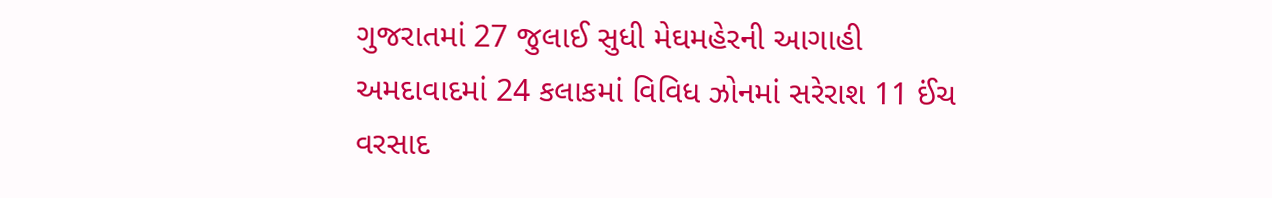ગુજરાતમાં 27 જુલાઈ સુધી મેઘમહેરની આગાહી
અમદાવાદમાં 24 કલાકમાં વિવિધ ઝોનમાં સરેરાશ 11 ઈંચ વરસાદ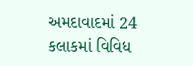અમદાવાદમાં 24 કલાકમાં વિવિધ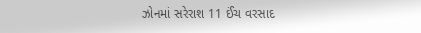ઝોનમાં સરેરાશ 11 ઈંચ વરસાદ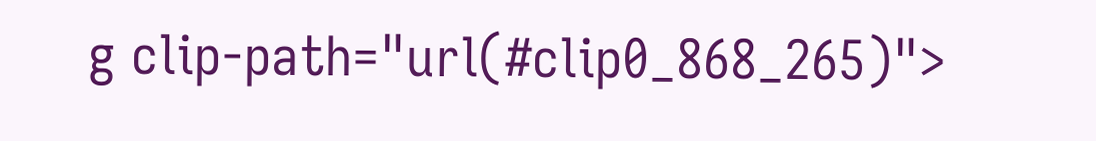g clip-path="url(#clip0_868_265)">